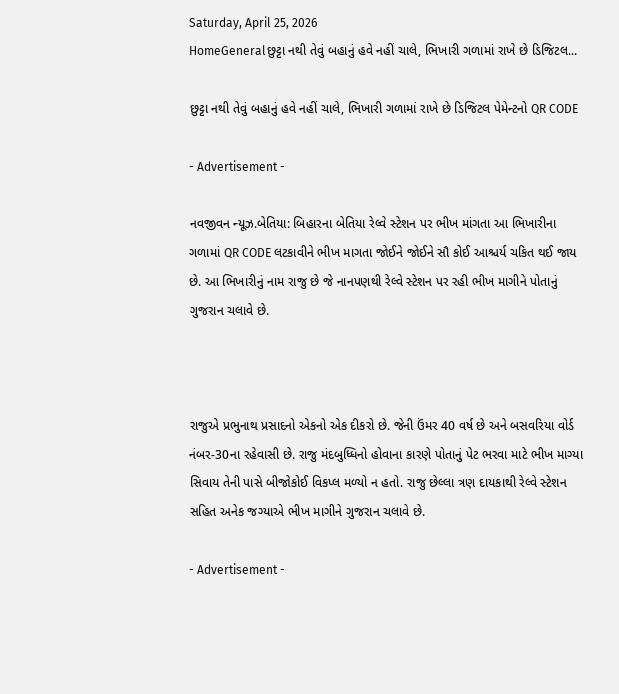Saturday, April 25, 2026
HomeGeneralછુટ્ટા નથી તેવું બહાનું હવે નહીં ચાલે, ભિખારી ગળામાં રાખે છે ડિજિટલ...

છુટ્ટા નથી તેવું બહાનું હવે નહીં ચાલે, ભિખારી ગળામાં રાખે છે ડિજિટલ પેમેન્ટનો QR CODE

- Advertisement -

નવજીવન ન્યૂઝ.બેતિયા: બિહારના બેતિયા રેલ્વે સ્ટેશન પર ભીખ માંગતા આ ભિખારીના ગળામાં QR CODE લટકાવીને ભીખ માગતા જોઈને જોઈને સૌ કોઈ આશ્ચર્ય ચકિત થઈ જાય છે. આ ભિખારીનું નામ રાજુ છે જે નાનપણથી રેલ્વે સ્ટેશન પર રહી ભીખ માગીને પોતાનું ગુજરાન ચલાવે છે.



રાજુએ પ્રભુનાથ પ્રસાદનો એકનો એક દીકરો છે. જેની ઉંમર 40 વર્ષ છે અને બસવરિયા વોર્ડ નંબર-30ના રહેવાસી છે. રાજુ મંદબુધ્ધિનો હોવાના કારણે પોતાનું પેટ ભરવા માટે ભીખ માગ્યા સિવાય તેની પાસે બીજોકોઈ વિકપ્લ મળ્યો ન હતો. રાજુ છેલ્લા ત્રણ દાયકાથી રેલ્વે સ્ટેશન સહિત અનેક જગ્યાએ ભીખ માગીને ગુજરાન ચલાવે છે.

- Advertisement -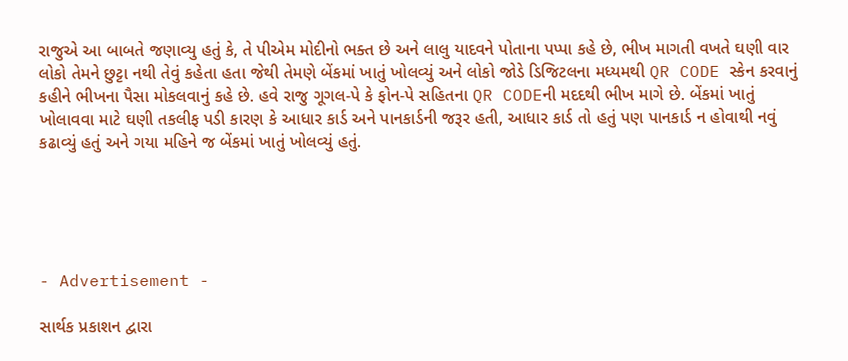રાજુએ આ બાબતે જણાવ્યુ હતું કે, તે પીએમ મોદીનો ભક્ત છે અને લાલુ યાદવને પોતાના પપ્પા કહે છે, ભીખ માગતી વખતે ઘણી વાર લોકો તેમને છુટ્ટા નથી તેવું કહેતા હતા જેથી તેમણે બેંકમાં ખાતું ખોલવ્યું અને લોકો જોડે ડિજિટલના મધ્યમથી QR CODE સ્કેન કરવાનું કહીને ભીખના પૈસા મોકલવાનું કહે છે. હવે રાજુ ગૂગલ-પે કે ફોન-પે સહિતના QR CODEની મદદથી ભીખ માગે છે. બેંકમાં ખાતું ખોલાવવા માટે ઘણી તકલીફ પડી કારણ કે આધાર કાર્ડ અને પાનકાર્ડની જરૂર હતી, આધાર કાર્ડ તો હતું પણ પાનકાર્ડ ન હોવાથી નવું કઢાવ્યું હતું અને ગયા મહિને જ બેંકમાં ખાતું ખોલવ્યું હતું.





- Advertisement -

સાર્થક પ્રકાશન દ્વારા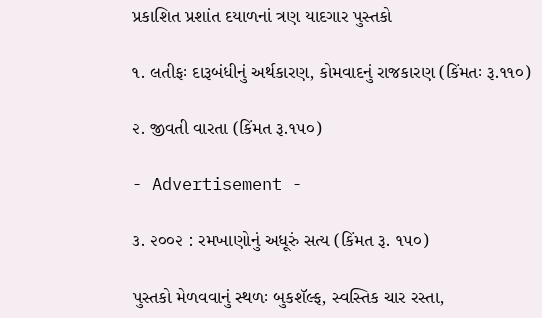પ્રકાશિત પ્રશાંત દયાળનાં ત્રણ યાદગાર પુસ્તકો

૧. લતીફઃ દારૂબંધીનું અર્થકારણ, કોમવાદનું રાજકારણ (કિંમતઃ રૂ.૧૧૦)

૨. જીવતી વારતા (કિંમત રૂ.૧૫૦)

- Advertisement -

૩. ૨૦૦૨ : રમખાણોનું અધૂરું સત્ય (કિંમત રૂ. ૧૫૦)

પુસ્તકો મેળવવાનું સ્થળઃ બુકશૅલ્ફ, સ્વસ્તિક ચાર રસ્તા,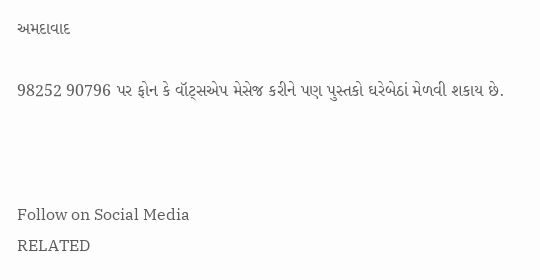અમદાવાદ

98252 90796 પર ફોન કે વૉટ્સએપ મેસેજ કરીને પણ પુસ્તકો ઘરેબેઠાં મેળવી શકાય છે.



Follow on Social Media
RELATED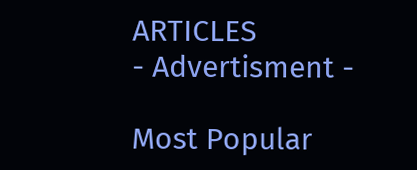ARTICLES
- Advertisment -

Most Popular